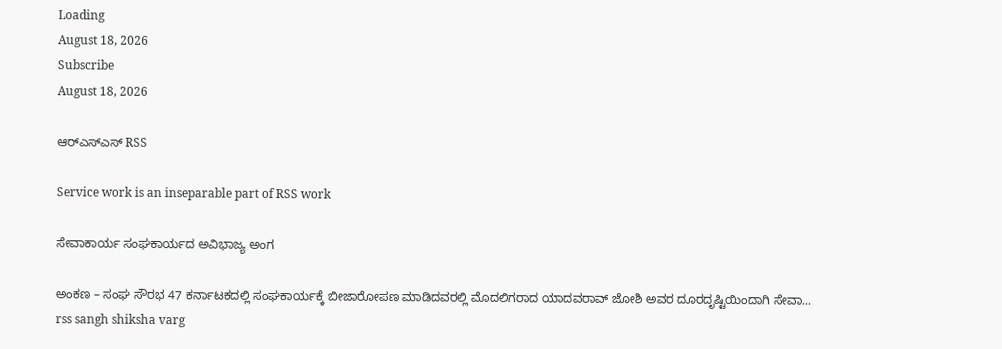Loading
August 18, 2026
Subscribe
August 18, 2026

ಆರ್‌ಎಸ್‌ಎಸ್‌ RSS

Service work is an inseparable part of RSS work

ಸೇವಾಕಾರ್ಯ ಸಂಘಕಾರ್ಯದ ಅವಿಭಾಜ್ಯ ಅಂಗ

ಅಂಕಣ – ಸಂಘ ಸೌರಭ 47 ಕರ್ನಾಟಕದಲ್ಲಿ ಸಂಘಕಾರ್ಯಕ್ಕೆ ಬೀಜಾರೋಪಣ ಮಾಡಿದವರಲ್ಲಿ ಮೊದಲಿಗರಾದ ಯಾದವರಾವ್ ಜೋಶಿ ಅವರ ದೂರದೃಷ್ಟಿಯಿಂದಾಗಿ ಸೇವಾ...
rss sangh shiksha varg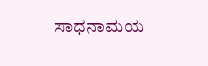ಸಾಧನಾಮಯ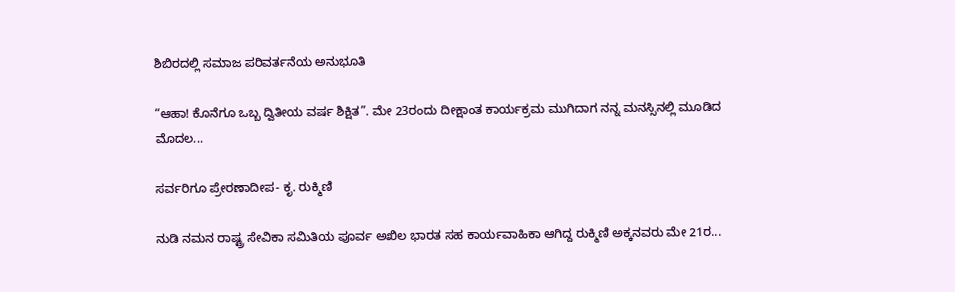ಶಿಬಿರದಲ್ಲಿ ಸಮಾಜ ಪರಿವರ್ತನೆಯ ಅನುಭೂತಿ

“ಆಹಾ! ಕೊನೆಗೂ ಒಬ್ಬ ದ್ವಿತೀಯ ವರ್ಷ ಶಿಕ್ಷಿತ”. ಮೇ 23ರಂದು ದೀಕ್ಷಾಂತ ಕಾರ್ಯಕ್ರಮ ಮುಗಿದಾಗ ನನ್ನ ಮನಸ್ಸಿನಲ್ಲಿ ಮೂಡಿದ ಮೊದಲ...

ಸರ್ವರಿಗೂ ಪ್ರೇರಣಾದೀಪ- ಕೃ. ರುಕ್ಮಿಣಿ

ನುಡಿ ನಮನ ರಾಷ್ಟ್ರ ಸೇವಿಕಾ ಸಮಿತಿಯ ಪೂರ್ವ ಅಖಿಲ ಭಾರತ ಸಹ ಕಾರ್ಯವಾಹಿಕಾ ಆಗಿದ್ದ ರುಕ್ಮಿಣಿ ಅಕ್ಕನವರು ಮೇ 21ರ...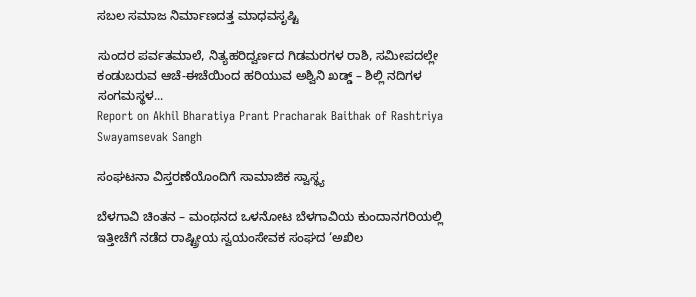ಸಬಲ ಸಮಾಜ ನಿರ್ಮಾಣದತ್ತ ಮಾಧವಸೃಷ್ಟಿ

ಸುಂದರ ಪರ್ವತಮಾಲೆ, ನಿತ್ಯಹರಿದ್ವರ್ಣದ ಗಿಡಮರಗಳ ರಾಶಿ, ಸಮೀಪದಲ್ಲೇ ಕಂಡುಬರುವ ಆಚೆ-ಈಚೆಯಿಂದ ಹರಿಯುವ ಅಶ್ವಿನಿ ಖಡ್ಡ್ – ಶಿಲ್ಲಿ ನದಿಗಳ ಸಂಗಮಸ್ಥಳ...
Report on Akhil Bharatiya Prant Pracharak Baithak of Rashtriya Swayamsevak Sangh

ಸಂಘಟನಾ ವಿಸ್ತರಣೆಯೊಂದಿಗೆ ಸಾಮಾಜಿಕ ಸ್ವಾಸ್ಥ್ಯ

ಬೆಳಗಾವಿ ಚಿಂತನ – ಮಂಥನದ ಒಳನೋಟ ಬೆಳಗಾವಿಯ ಕುಂದಾನಗರಿಯಲ್ಲಿ ಇತ್ತೀಚೆಗೆ ನಡೆದ ರಾಷ್ಟ್ರೀಯ ಸ್ವಯಂಸೇವಕ ಸಂಘದ ‘ಅಖಿಲ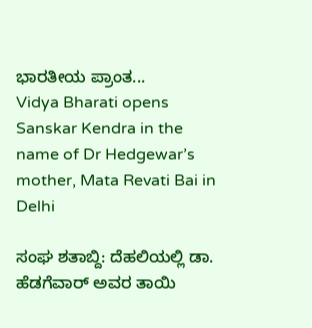ಭಾರತೀಯ ಪ್ರಾಂತ...
Vidya Bharati opens Sanskar Kendra in the name of Dr Hedgewar’s mother, Mata Revati Bai in Delhi

ಸಂಘ ಶತಾಬ್ದಿ: ದೆಹಲಿಯಲ್ಲಿ ಡಾ. ಹೆಡಗೆವಾರ್ ಅವರ ತಾಯಿ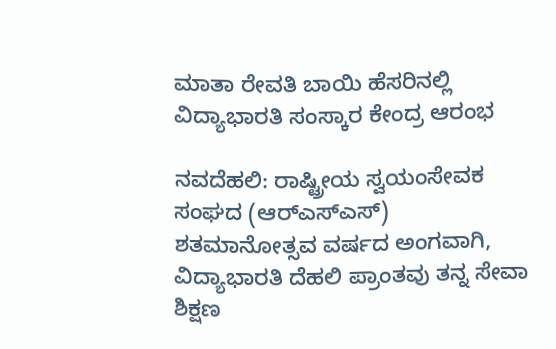ಮಾತಾ ರೇವತಿ ಬಾಯಿ ಹೆಸರಿನಲ್ಲಿ ವಿದ್ಯಾಭಾರತಿ ಸಂಸ್ಕಾರ ಕೇಂದ್ರ ಆರಂಭ

ನವದೆಹಲಿ: ರಾಷ್ಟ್ರೀಯ ಸ್ವಯಂಸೇವಕ ಸಂಘದ (ಆರ್‌ಎಸ್‌ಎಸ್) ಶತಮಾನೋತ್ಸವ ವರ್ಷದ ಅಂಗವಾಗಿ, ವಿದ್ಯಾಭಾರತಿ ದೆಹಲಿ ಪ್ರಾಂತವು ತನ್ನ ಸೇವಾ ಶಿಕ್ಷಣ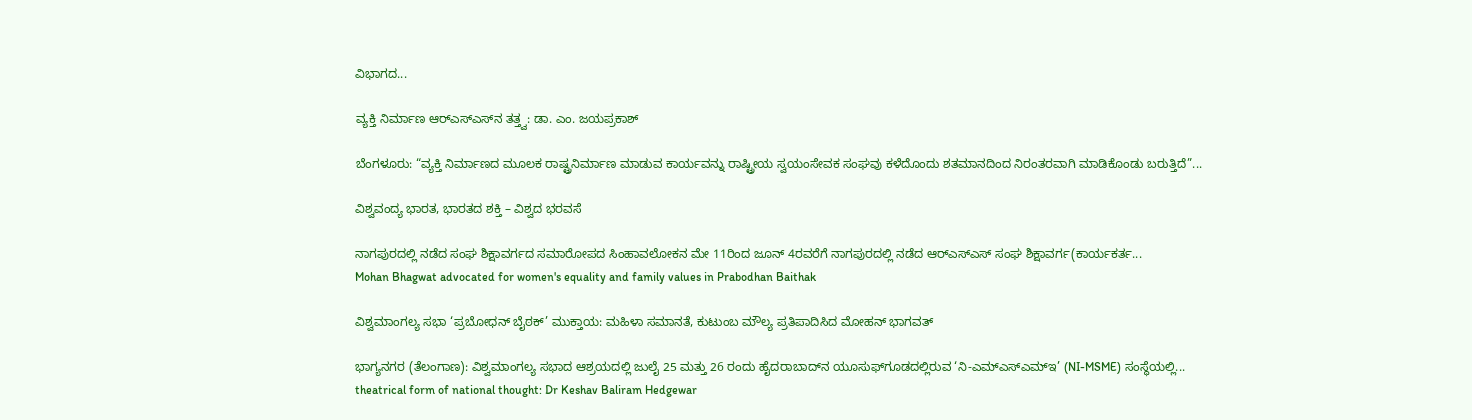ವಿಭಾಗದ...

ವ್ಯಕ್ತಿ ನಿರ್ಮಾಣ ಆರ್‌ಎಸ್‌ಎಸ್‌ನ ತತ್ತ್ವ: ಡಾ. ಎಂ. ಜಯಪ್ರಕಾಶ್

ಬೆಂಗಳೂರು: “ವ್ಯಕ್ತಿ ನಿರ್ಮಾಣದ ಮೂಲಕ ರಾಷ್ಟ್ರನಿರ್ಮಾಣ ಮಾಡುವ ಕಾರ್ಯವನ್ನು ರಾಷ್ಟ್ರೀಯ ಸ್ವಯಂಸೇವಕ ಸಂಘವು ಕಳೆದೊಂದು ಶತಮಾನದಿಂದ ನಿರಂತರವಾಗಿ ಮಾಡಿಕೊಂಡು ಬರುತ್ತಿದೆ”...

ವಿಶ್ವವಂದ್ಯ ಭಾರತ, ಭಾರತದ ಶಕ್ತಿ – ವಿಶ್ವದ ಭರವಸೆ

ನಾಗಪುರದಲ್ಲಿ ನಡೆದ ಸಂಘ ಶಿಕ್ಷಾವರ್ಗದ ಸಮಾರೋಪದ ಸಿಂಹಾವಲೋಕನ ಮೇ 11ರಿಂದ‌ ಜೂನ್‌ 4ರವರೆಗೆ ನಾಗಪುರದಲ್ಲಿ ನಡೆದ ಆರ್‌ಎಸ್‌ಎಸ್ ಸಂಘ ಶಿಕ್ಷಾವರ್ಗ(ಕಾರ್ಯಕರ್ತ...
Mohan Bhagwat advocated for women's equality and family values in Prabodhan Baithak

ವಿಶ್ವಮಾಂಗಲ್ಯ ಸಭಾ ‘ಪ್ರಬೋಧನ್ ಬೈಠಕ್’ ಮುಕ್ತಾಯ: ಮಹಿಳಾ ಸಮಾನತೆ, ಕುಟುಂಬ ಮೌಲ್ಯ ಪ್ರತಿಪಾದಿಸಿದ ಮೋಹನ್ ಭಾಗವತ್

ಭಾಗ್ಯನಗರ (ತೆಲಂಗಾಣ): ವಿಶ್ವಮಾಂಗಲ್ಯ ಸಭಾದ ಆಶ್ರಯದಲ್ಲಿ ಜುಲೈ 25 ಮತ್ತು 26 ರಂದು ಹೈದರಾಬಾದ್‌ನ ಯೂಸುಫ್‌ಗೂಡದಲ್ಲಿರುವ ‘ನಿ-ಎಮ್‌ಎಸ್‌ಎಮ್‌ಇ’ (NI-MSME) ಸಂಸ್ಥೆಯಲ್ಲಿ...
theatrical form of national thought: Dr Keshav Baliram Hedgewar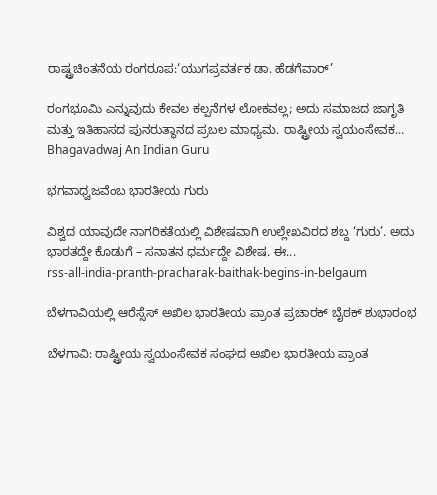ರಾಷ್ಟ್ರಚಿಂತನೆಯ ರಂಗರೂಪ:‘ಯುಗಪ್ರವರ್ತಕ ಡಾ. ಹೆಡಗೆವಾರ್’

ರಂಗಭೂಮಿ ಎನ್ನುವುದು ಕೇವಲ ಕಲ್ಪನೆಗಳ ಲೋಕವಲ್ಲ; ಅದು ಸಮಾಜದ ಜಾಗೃತಿ ಮತ್ತು ಇತಿಹಾಸದ ಪುನರುತ್ಥಾನದ ಪ್ರಬಲ ಮಾಧ್ಯಮ. ರಾಷ್ಟ್ರೀಯ ಸ್ವಯಂಸೇವಕ...
Bhagavadwaj An Indian Guru

ಭಗವಾಧ್ವಜವೆಂಬ ಭಾರತೀಯ ಗುರು

ವಿಶ್ವದ ಯಾವುದೇ ನಾಗರಿಕತೆಯಲ್ಲಿ ವಿಶೇಷವಾಗಿ ಉಲ್ಲೇಖವಿರದ ಶಬ್ದ ‘ಗುರು’. ಅದು ಭಾರತದ್ದೇ ಕೊಡುಗೆ – ಸನಾತನ ಧರ್ಮದ್ದೇ ವಿಶೇಷ. ಈ...
rss-all-india-pranth-pracharak-baithak-begins-in-belgaum

ಬೆಳಗಾವಿಯಲ್ಲಿ ಆರೆಸ್ಸೆಸ್ ಅಖಿಲ ಭಾರತೀಯ ಪ್ರಾಂತ ಪ್ರಚಾರಕ್ ಬೈಠಕ್ ಶುಭಾರಂಭ

ಬೆಳಗಾವಿ: ರಾಷ್ಟ್ರೀಯ ಸ್ವಯಂಸೇವಕ ಸಂಘದ ಅಖಿಲ ಭಾರತೀಯ ಪ್ರಾಂತ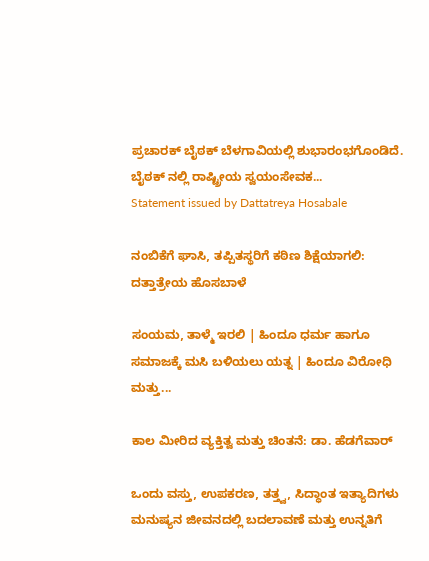ಪ್ರಚಾರಕ್ ಬೈಠಕ್ ಬೆಳಗಾವಿಯಲ್ಲಿ ಶುಭಾರಂಭಗೊಂಡಿದೆ. ಬೈಠಕ್ ನಲ್ಲಿ ರಾಷ್ಟ್ರೀಯ ಸ್ವಯಂಸೇವಕ...
Statement issued by Dattatreya Hosabale

ನಂಬಿಕೆಗೆ ಘಾಸಿ, ತಪ್ಪಿತಸ್ಥರಿಗೆ ಕಠಿಣ ಶಿಕ್ಷೆಯಾಗಲಿ: ದತ್ತಾತ್ರೇಯ ಹೊಸಬಾಳೆ

ಸಂಯಮ, ತಾಳ್ಮೆ ಇರಲಿ | ಹಿಂದೂ ಧರ್ಮ ಹಾಗೂ ಸಮಾಜಕ್ಕೆ ಮಸಿ ಬಳಿಯಲು ಯತ್ನ | ಹಿಂದೂ ವಿರೋಧಿ ಮತ್ತು...

ಕಾಲ ಮೀರಿದ ವ್ಯಕ್ತಿತ್ವ ಮತ್ತು ಚಿಂತನೆ: ಡಾ. ಹೆಡಗೆವಾರ್

ಒಂದು ವಸ್ತು, ಉಪಕರಣ, ತತ್ತ್ವ, ಸಿದ್ಧಾಂತ ಇತ್ಯಾದಿಗಳು ಮನುಷ್ಯನ ಜೀವನದಲ್ಲಿ ಬದಲಾವಣೆ ಮತ್ತು ಉನ್ನತಿಗೆ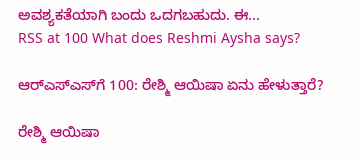ಅವಶ್ಯಕತೆಯಾಗಿ ಬಂದು ಒದಗಬಹುದು. ಈ...
RSS at 100 What does Reshmi Aysha says?

ಆರ್‌ಎಸ್‌ಎಸ್‌ಗೆ 100: ರೇಶ್ಮಿ ಆಯಿಷಾ ಏನು ಹೇಳುತ್ತಾರೆ?

ರೇಶ್ಮಿ ಆಯಿಷಾ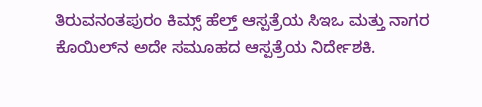ತಿರುವನಂತಪುರಂ ಕಿಮ್ಸ್ ಹೆಲ್ತ್ ಆಸ್ಪತ್ರೆಯ ಸಿಇಒ ಮತ್ತು ನಾಗರ ಕೊಯಿಲ್‌ನ ಅದೇ ಸಮೂಹದ ಆಸ್ಪತ್ರೆಯ ನಿರ್ದೇಶಕಿ.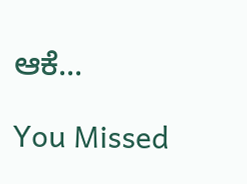ಆಕೆ...

You Missed